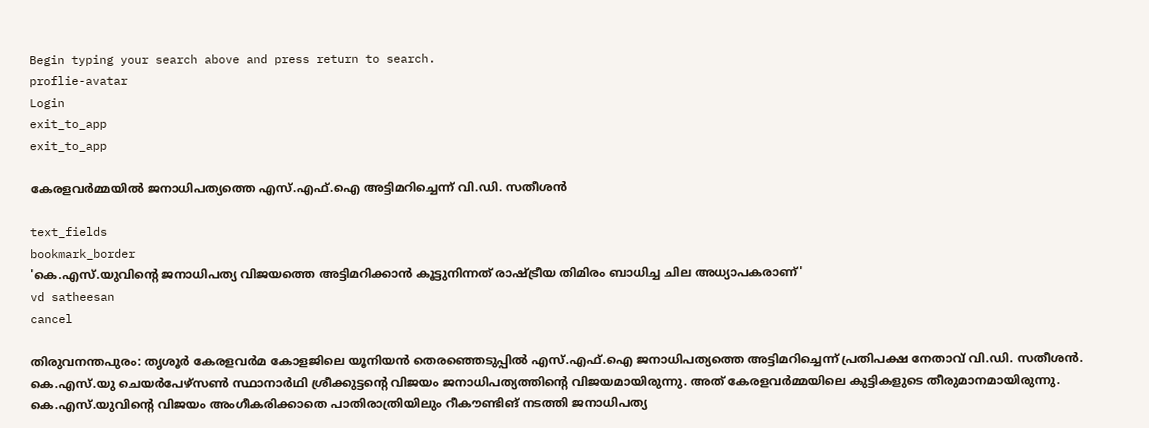Begin typing your search above and press return to search.
proflie-avatar
Login
exit_to_app
exit_to_app

കേരളവർമ്മയിൽ ജനാധിപത്യത്തെ എസ്.എഫ്.ഐ അട്ടിമറിച്ചെന്ന് വി.ഡി. സതീശൻ

text_fields
bookmark_border
'കെ.എസ്.യുവിന്‍റെ ജനാധിപത്യ വിജയത്തെ അട്ടിമറിക്കാൻ കൂട്ടുനിന്നത് രാഷ്ട്രീയ തിമിരം ബാധിച്ച ചില അധ്യാപകരാണ്'
vd satheesan
cancel

തിരുവനന്തപുരം: തൃശൂർ കേരളവർമ കോളജിലെ യൂനിയൻ തെരഞ്ഞെടുപ്പിൽ എസ്.എഫ്.ഐ ജനാധിപത്യത്തെ അട്ടിമറിച്ചെന്ന് പ്രതിപക്ഷ നേതാവ് വി.ഡി. സതീശൻ. കെ.എസ്.യു ചെയർപേഴ്സൺ സ്ഥാനാർഥി ശ്രീക്കുട്ടന്‍റെ വിജയം ജനാധിപത്യത്തിന്റെ വിജയമായിരുന്നു. അത് കേരളവർമ്മയിലെ കുട്ടികളുടെ തീരുമാനമായിരുന്നു. കെ.എസ്.യുവിന്‍റെ വിജയം അംഗീകരിക്കാതെ പാതിരാത്രിയിലും റീകൗണ്ടിങ് നടത്തി ജനാധിപത്യ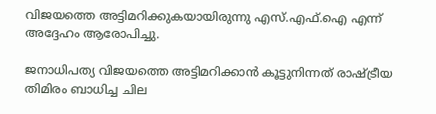വിജയത്തെ അട്ടിമറിക്കുകയായിരുന്നു എസ്.എഫ്.ഐ എന്ന് അദ്ദേഹം ആരോപിച്ചു.

ജനാധിപത്യ വിജയത്തെ അട്ടിമറിക്കാൻ കൂട്ടുനിന്നത് രാഷ്ട്രീയ തിമിരം ബാധിച്ച ചില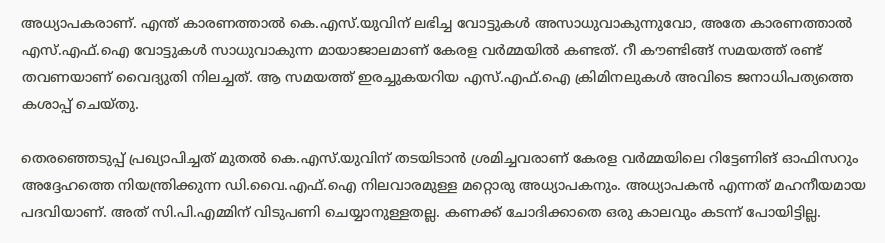അധ്യാപകരാണ്. എന്ത് കാരണത്താൽ കെ.എസ്.യുവിന് ലഭിച്ച വോട്ടുകൾ അസാധുവാകുന്നുവോ, അതേ കാരണത്താൽ എസ്.എഫ്.ഐ വോട്ടുകൾ സാധുവാകുന്ന മായാജാലമാണ് കേരള വർമ്മയിൽ കണ്ടത്. റീ കൗണ്ടിങ്ങ് സമയത്ത് രണ്ട് തവണയാണ് വൈദ്യുതി നിലച്ചത്. ആ സമയത്ത് ഇരച്ചുകയറിയ എസ്.എഫ്.ഐ ക്രിമിനലുകൾ അവിടെ ജനാധിപത്യത്തെ കശാപ്പ് ചെയ്തു.

തെരഞ്ഞെടുപ്പ് പ്രഖ്യാപിച്ചത് മുതൽ കെ.എസ്.യുവിന് തടയിടാൻ ശ്രമിച്ചവരാണ് കേരള വർമ്മയിലെ റിട്ടേണിങ് ഓഫിസറും അദ്ദേഹത്തെ നിയന്ത്രിക്കുന്ന ഡി.വൈ.എഫ്.ഐ നിലവാരമുള്ള മറ്റൊരു അധ്യാപകനും. അധ്യാപകൻ എന്നത് മഹനീയമായ പദവിയാണ്. അത് സി.പി.എമ്മിന് വിടുപണി ചെയ്യാനുള്ളതല്ല. കണക്ക് ചോദിക്കാതെ ഒരു കാലവും കടന്ന് പോയിട്ടില്ല.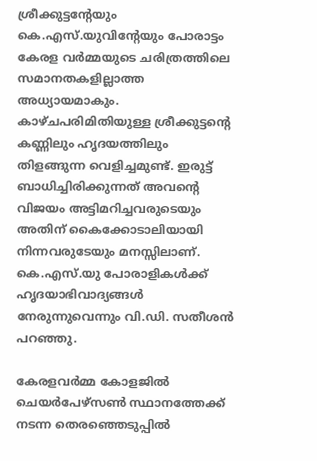ശ്രീക്കുട്ടന്റേയും കെ.എസ്.യുവിന്റേയും പോരാട്ടം കേരള വർമ്മയുടെ ചരിത്രത്തിലെ സമാനതകളില്ലാത്ത അധ്യായമാകും. കാഴ്ചപരിമിതിയുള്ള ശ്രീക്കുട്ടന്റെ കണ്ണിലും ഹൃദയത്തിലും തിളങ്ങുന്ന വെളിച്ചമുണ്ട്. ഇരുട്ട് ബാധിച്ചിരിക്കുന്നത് അവന്‍റെ വിജയം അട്ടിമറിച്ചവരുടെയും അതിന് കൈക്കോടാലിയായി നിന്നവരുടേയും മനസ്സിലാണ്. കെ.എസ്.യു പോരാളികൾക്ക് ഹൃദയാഭിവാദ്യങ്ങൾ നേരുന്നുവെന്നും വി.ഡി. സതീശൻ പറഞ്ഞു.

കേരളവർമ്മ കോളജിൽ ചെയർപേഴ്സൺ സ്ഥാനത്തേക്ക് നടന്ന തെരഞ്ഞെടുപ്പിൽ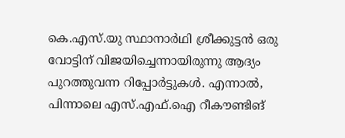കെ.എസ്.യു സ്ഥാനാർഥി ശ്രീക്കുട്ടൻ ഒരു വോട്ടിന് വിജയിച്ചെന്നായിരുന്നു ആദ്യം പുറത്തുവന്ന റിപ്പോർട്ടുകൾ. എന്നാൽ, പിന്നാലെ എസ്.എഫ്.ഐ റീകൗണ്ടിങ്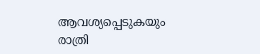ആവശ്യപ്പെടുകയും രാത്രി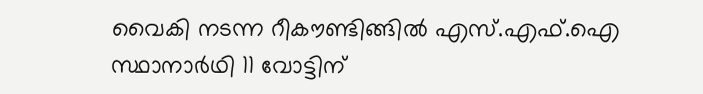വൈകി നടന്ന റീകൗണ്ടിങ്ങിൽ എസ്.എഫ്.ഐ സ്ഥാനാർഥി 11 വോട്ടിന്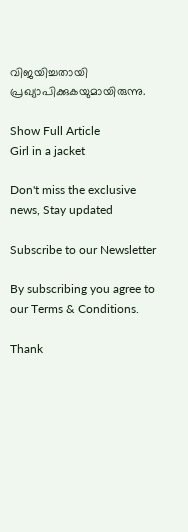വിജയിച്ചതായി പ്രഖ്യാപിക്കുകയുമായിരുന്നു.

Show Full Article
Girl in a jacket

Don't miss the exclusive news, Stay updated

Subscribe to our Newsletter

By subscribing you agree to our Terms & Conditions.

Thank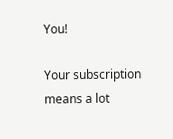You!

Your subscription means a lot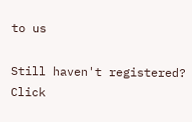to us

Still haven't registered? Click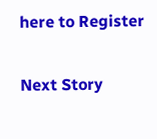here to Register

Next Story